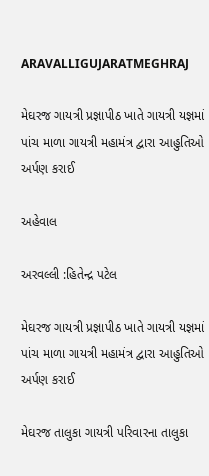ARAVALLIGUJARATMEGHRAJ

મેઘરજ ગાયત્રી પ્રજ્ઞાપીઠ ખાતે ગાયત્રી યજ્ઞમાં પાંચ માળા ગાયત્રી મહામંત્ર દ્વારા આહુતિઓ અર્પણ કરાઈ

અહેવાલ

અરવલ્લી :હિતેન્દ્ર પટેલ

મેઘરજ ગાયત્રી પ્રજ્ઞાપીઠ ખાતે ગાયત્રી યજ્ઞમાં પાંચ માળા ગાયત્રી મહામંત્ર દ્વારા આહુતિઓ અર્પણ કરાઈ

મેઘરજ તાલુકા ગાયત્રી પરિવારના તાલુકા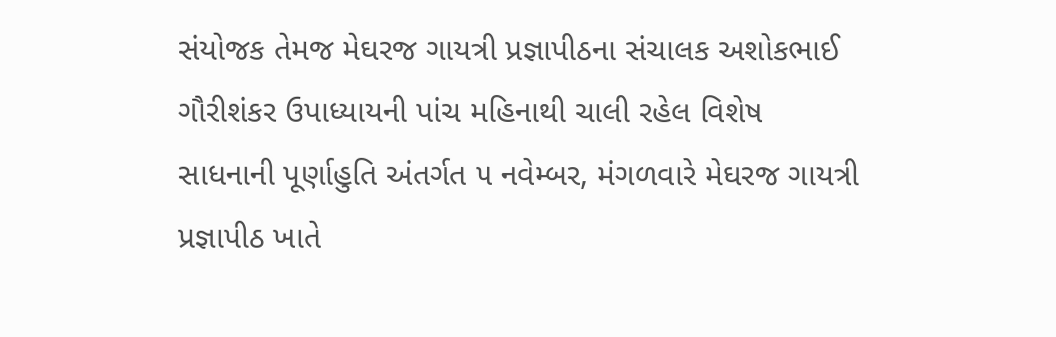સંયોજક તેમજ મેઘરજ ગાયત્રી પ્રજ્ઞાપીઠના સંચાલક અશોકભાઈ ગૌરીશંકર ઉપાધ્યાયની પાંચ મહિનાથી ચાલી રહેલ વિશેષ સાધનાની પૂર્ણાહુતિ અંતર્ગત ૫ નવેમ્બર, મંગળવારે મેઘરજ ગાયત્રી પ્રજ્ઞાપીઠ ખાતે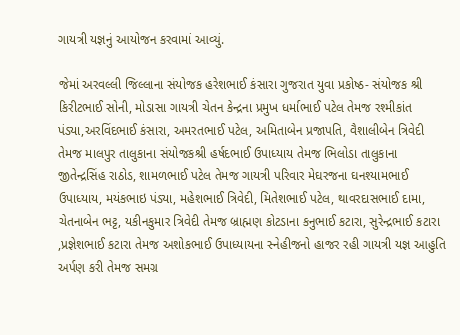ગાયત્રી યજ્ઞનું આયોજન કરવામાં આવ્યું.

જેમાં અરવલ્લી જિલ્લાના સંયોજક હરેશભાઈ કંસારા ગુજરાત યુવા પ્રકોષ્ઠ- સંયોજક શ્રી કિરીટભાઈ સોની, મોડાસા ગાયત્રી ચેતન કેન્દ્રના પ્રમુખ ધર્માભાઈ પટેલ તેમજ રશ્મીકાંત પંડ્યા,અરવિંદભાઈ કંસારા, અમરતભાઈ પટેલ, અમિતાબેન પ્રજાપતિ, વૈશાલીબેન ત્રિવેદી તેમજ માલપુર તાલુકાના સંયોજકશ્રી હર્ષદભાઈ ઉપાધ્યાય તેમજ ભિલોડા તાલુકાના જીતેન્દ્રસિંહ રાઠોડ, શામળભાઈ પટેલ તેમજ ગાયત્રી પરિવાર મેઘરજના ઘનશ્યામભાઈ ઉપાધ્યાય, મયંકભાઇ પંડ્યા, મહેશભાઈ ત્રિવેદી, મિતેશભાઈ પટેલ, થાવરદાસભાઈ દામા, ચેતનાબેન ભટ્ટ, યકીનકુમાર ત્રિવેદી તેમજ બ્રાહ્મણ કોટડાના કનુભાઈ કટારા, સુરેન્દ્રભાઈ કટારા ,પ્રજ્ઞેશભાઈ કટારા તેમજ અશોકભાઈ ઉપાધ્યાયના સ્નેહીજનો હાજર રહી ગાયત્રી યજ્ઞ આહુતિ અર્પણ કરી તેમજ સમગ્ર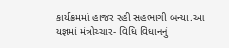કાર્યક્રમમાં હાજર રહી સહભાગી બન્યા.આ યજ્ઞમાં મંત્રોચ્ચાર- વિધિ વિધાનનું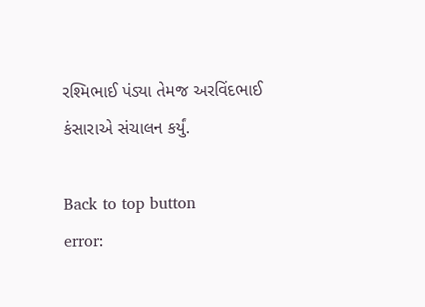રશ્મિભાઈ પંડ્યા તેમજ અરવિંદભાઈ કંસારાએ સંચાલન કર્યું.

Back to top button
error: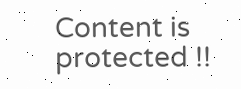Content is protected !!